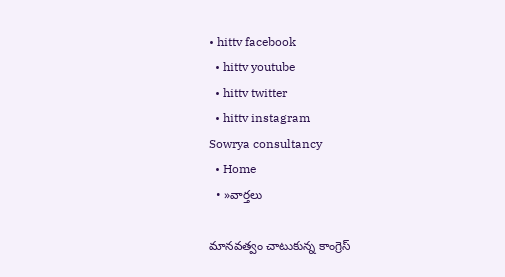• hittv facebook
  • hittv youtube
  • hittv twitter
  • hittv instagram
Sowrya consultancy
  • Home
  • »వార్తలు

మానవత్వం చాటుకున్న కాంగ్రెస్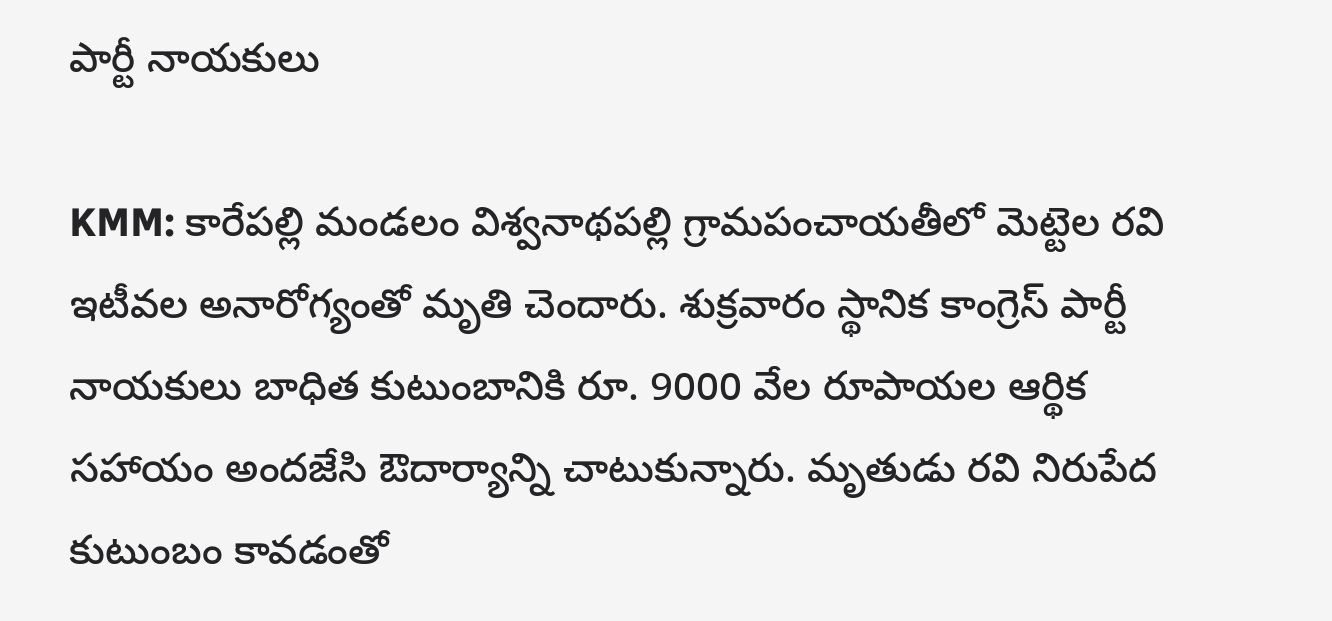పార్టీ నాయకులు

KMM: కారేపల్లి మండలం విశ్వనాథపల్లి గ్రామపంచాయతీలో మెట్టెల రవి ఇటీవల అనారోగ్యంతో మృతి చెందారు. శుక్రవారం స్థానిక కాంగ్రెస్ పార్టీ నాయకులు బాధిత కుటుంబానికి రూ. 9000 వేల రూపాయల ఆర్థిక సహాయం అందజేసి ఔదార్యాన్ని చాటుకున్నారు. మృతుడు రవి నిరుపేద కుటుంబం కావడంతో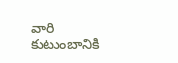వారి కుటుంబానికి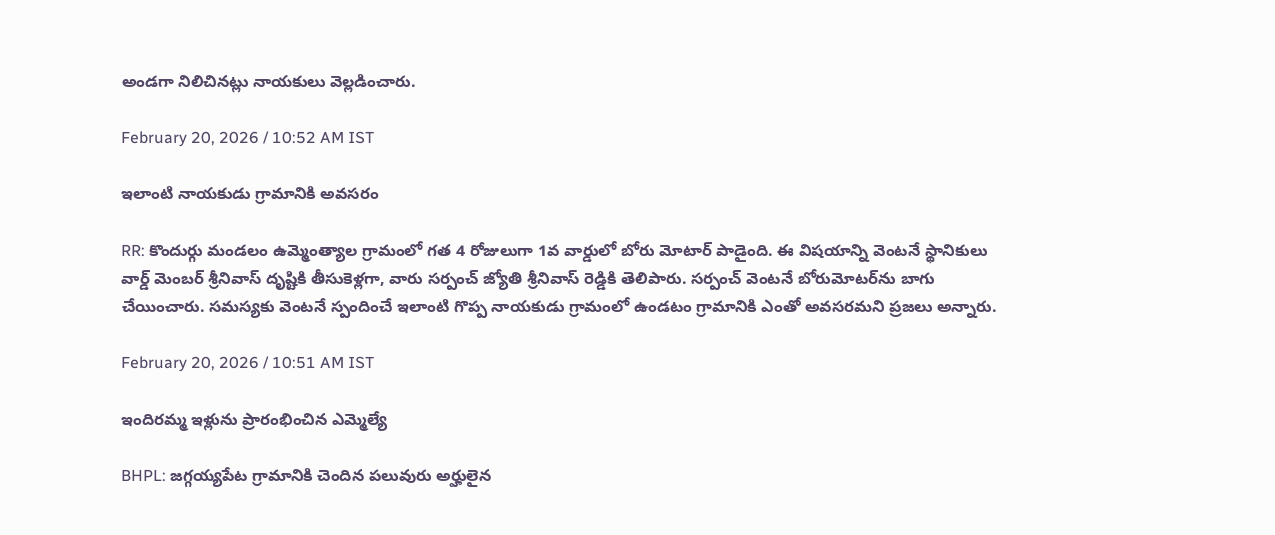అండగా నిలిచినట్లు నాయకులు వెల్లడించారు.

February 20, 2026 / 10:52 AM IST

ఇలాంటి నాయకుడు గ్రామానికి అవసరం

RR: కొందుర్గు మండలం ఉమ్మెంత్యాల గ్రామంలో గత 4 రోజులుగా 1వ వార్డులో బోరు మోటార్ పాడైంది. ఈ విషయాన్ని వెంటనే స్థానికులు వార్డ్ మెంబర్ శ్రీనివాస్ దృష్టికి తీసుకెళ్లగా, వారు సర్పంచ్ జ్యోతి శ్రీనివాస్ రెడ్డికి తెలిపారు. సర్పంచ్ వెంటనే బోరుమోటర్‌ను బాగు చేయించారు. సమస్యకు వెంటనే స్పందించే ఇలాంటి గొప్ప నాయకుడు గ్రామంలో ఉండటం గ్రామానికి ఎంతో అవసరమని ప్రజలు అన్నారు.

February 20, 2026 / 10:51 AM IST

ఇందిరమ్మ ఇళ్లును ప్రారంభించిన ఎమ్మెల్యే

BHPL: జగ్గయ్యపేట గ్రామానికి చెందిన పలువురు అర్హులైన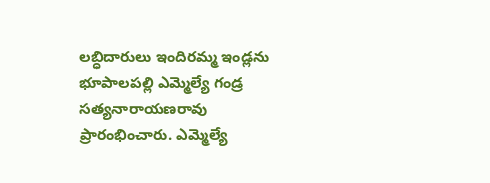లబ్ధిదారులు ఇందిరమ్మ ఇండ్లను భూపాలపల్లి ఎమ్మెల్యే గండ్ర సత్యనారాయణరావు ప్రారంభించారు. ఎమ్మెల్యే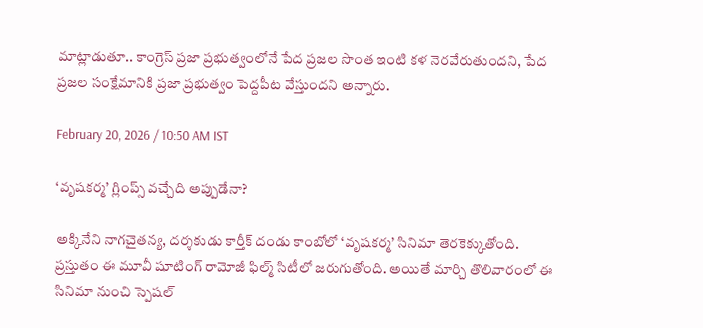మాట్లాడుతూ.. కాంగ్రెస్ ప్రజా ప్రభుత్వంలోనే పేద ప్రజల సొంత ఇంటి కళ నెరవేరుతుందని, పేద ప్రజల సంక్షేమానికి ప్రజా ప్రభుత్వం పెద్దపీట వేస్తుందని అన్నారు.

February 20, 2026 / 10:50 AM IST

‘వృషకర్మ’ గ్లింప్స్ వచ్చేది అప్పుడేనా?

అక్కినేని నాగచైతన్య, దర్శకుడు కార్తీక్‌ దండు కాంబోలో ‘వృషకర్మ’ సినిమా తెరకెక్కుతోంది. ప్రస్తుతం ఈ మూవీ షూటింగ్ రామోజీ ఫిల్మ్ సిటీలో జరుగుతోంది. అయితే మార్చి తొలివారంలో ఈ సినిమా నుంచి స్పెషల్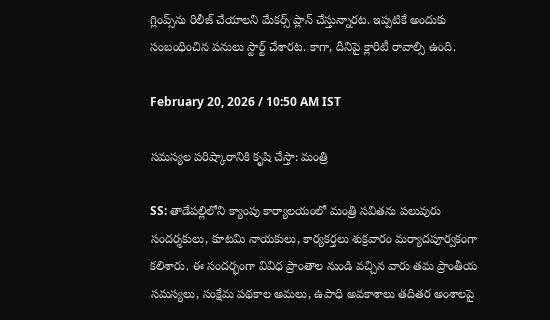గ్లింప్స్‌ను రిలీజ్ చేయాలని మేకర్స్ ప్లాన్ చేస్తున్నారట. ఇప్పటికే అందుకు సంబంధించిన పనులు స్టార్ట్ చేశారట. కాగా, దీనిపై క్లారిటీ రావాల్సి ఉంది.

February 20, 2026 / 10:50 AM IST

సమస్యల పరిష్కారానికి కృషి చేస్తా: మంత్రి

SS: తాడేపల్లిలోని క్యాంపు కార్యాలయంలో మంత్రి సవితను పలువురు సందర్శకులు, కూటమి నాయకులు, కార్యకర్తలు శుక్రవారం మర్యాదపూర్వకంగా కలిశారు. ఈ సందర్భంగా వివిధ ప్రాంతాల నుండి వచ్చిన వారు తమ ప్రాంతీయ సమస్యలు, సంక్షేమ పథకాల అమలు, ఉపాధి అవకాశాలు తదితర అంశాలపై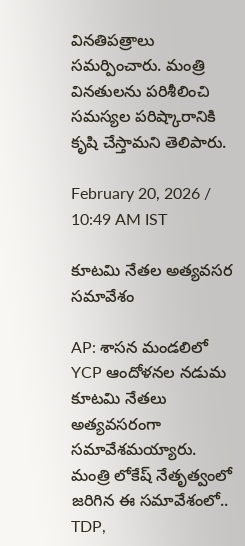వినతిపత్రాలు సమర్పించారు. మంత్రి వినతులను పరిశీలించి సమస్యల పరిష్కారానికి కృషి చేస్తామని తెలిపారు.

February 20, 2026 / 10:49 AM IST

కూటమి నేతల అత్యవసర సమావేశం

AP: శాసన మండలిలో YCP ఆందోళనల నడుమ కూటమి నేతలు అత్యవసరంగా సమావేశమయ్యారు. మంత్రి లోకేష్ నేతృత్వంలో జరిగిన ఈ సమావేశంలో.. TDP,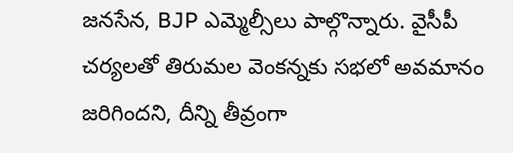జనసేన, BJP ఎమ్మెల్సీలు పాల్గొన్నారు. వైసీపీ చర్యలతో తిరుమల వెంకన్నకు సభలో అవమానం జరిగిందని, దీన్ని తీవ్రంగా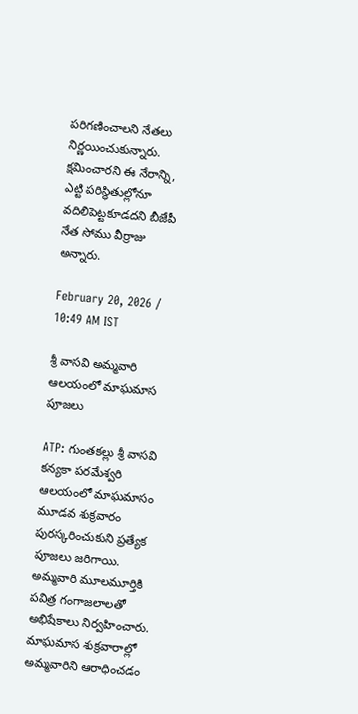పరిగణించాలని నేతలు నిర్ణయించుకున్నారు. క్షమించారని ఈ నేరాన్ని, ఎట్టి పరిస్థితుల్లోనూ వదిలిపెట్టకూడదని బీజేపీ నేత సోము వీర్రాజు అన్నారు.

February 20, 2026 / 10:49 AM IST

శ్రీ వాసవి అమ్మవారి ఆలయంలో మాఘమాస పూజలు

ATP: గుంతకల్లు శ్రీ వాసవి కన్యకా పరమేశ్వరి ఆలయంలో మాఘమాసం మూడవ శుక్రవారం పురస్కరించుకుని ప్రత్యేక పూజలు జరిగాయి. అమ్మవారి మూలమూర్తికి పవిత్ర గంగాజలాలతో అభిషేకాలు నిర్వహించారు. మాఘమాస శుక్రవారాల్లో అమ్మవారిని ఆరాధించడం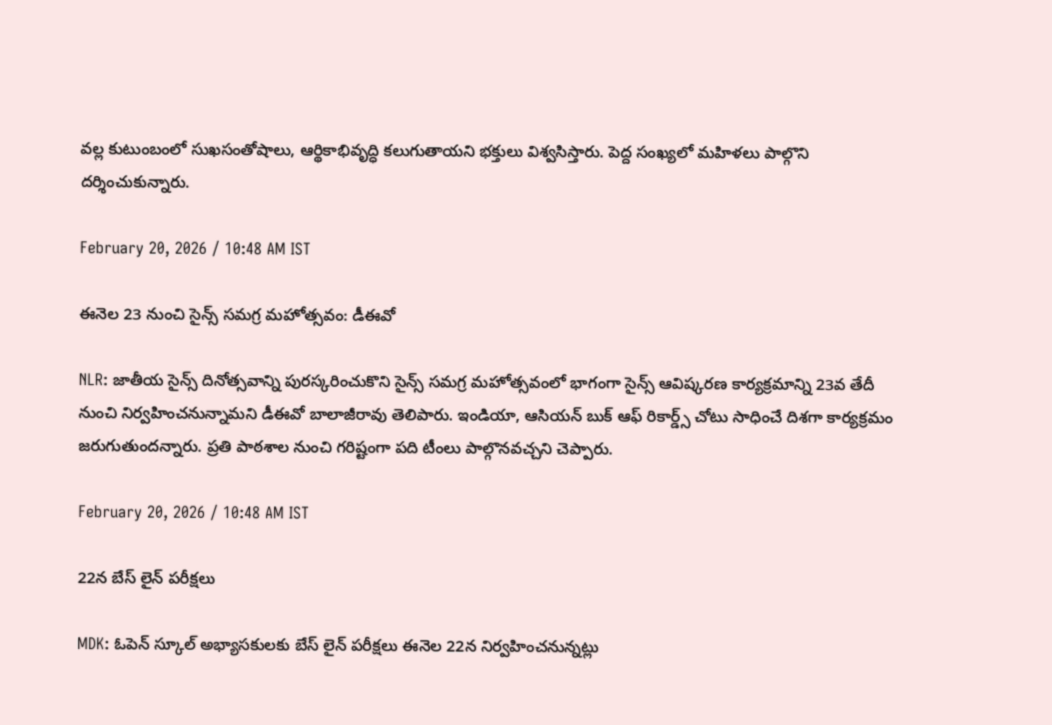వల్ల కుటుంబంలో సుఖసంతోషాలు, ఆర్థికాభివృద్ధి కలుగుతాయని భక్తులు విశ్వసిస్తారు. పెద్ద సంఖ్యలో మహిళలు పాల్గొని దర్శించుకున్నారు.

February 20, 2026 / 10:48 AM IST

ఈనెల 23 నుంచి సైన్స్ సమగ్ర మహోత్సవం: డీఈవో

NLR: జాతీయ సైన్స్ దినోత్సవాన్ని పురస్కరించుకొని సైన్స్ సమగ్ర మహోత్సవంలో భాగంగా సైన్స్ ఆవిష్కరణ కార్యక్రమాన్ని 23వ తేదీ నుంచి నిర్వహించనున్నామని డీఈవో బాలాజీరావు తెలిపారు. ఇండియా, ఆసియన్ బుక్ ఆఫ్ రికార్డ్స్ చోటు సాధించే దిశగా కార్యక్రమం జరుగుతుందన్నారు. ప్రతి పాఠశాల నుంచి గరిష్టంగా పది టీంలు పాల్గొనవచ్చని చెప్పారు.

February 20, 2026 / 10:48 AM IST

22న బేస్ లైన్ పరీక్షలు

MDK: ఓపెన్ స్కూల్ అభ్యాసకులకు బేస్ లైన్ పరీక్షలు ఈనెల 22న నిర్వహించనున్నట్లు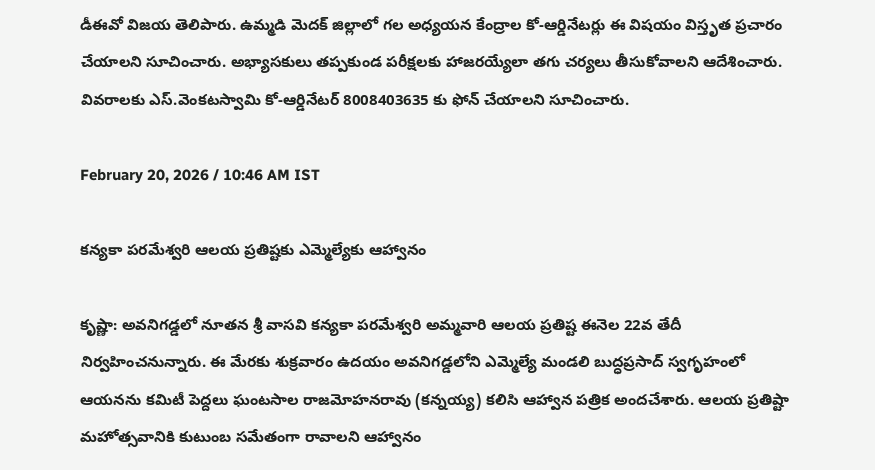డీఈవో విజయ తెలిపారు. ఉమ్మడి మెదక్ జిల్లాలో గల అధ్యయన కేంద్రాల కో-ఆర్డినేటర్లు ఈ విషయం విస్తృత ప్రచారం చేయాలని సూచించారు. అభ్యాసకులు తప్పకుండ పరీక్షలకు హాజరయ్యేలా తగు చర్యలు తీసుకోవాలని ఆదేశించారు. వివరాలకు ఎస్.వెంకటస్వామి కో-ఆర్డినేటర్ 8008403635 కు ఫోన్ చేయాలని సూచించారు.

February 20, 2026 / 10:46 AM IST

కన్యకా పరమేశ్వరి ఆలయ ప్రతిష్టకు ఎమ్మెల్యేకు ఆహ్వానం

కృష్ణా: అవనిగడ్డలో నూతన శ్రీ వాసవి కన్యకా పరమేశ్వరి అమ్మవారి ఆలయ ప్రతిష్ట ఈనెల 22వ తేదీ నిర్వహించనున్నారు. ఈ మేరకు శుక్రవారం ఉదయం అవనిగడ్డలోని ఎమ్మెల్యే మండలి బుద్ధప్రసాద్ స్వగృహంలో ఆయనను కమిటీ పెద్దలు ఘంటసాల రాజమోహనరావు (కన్నయ్య) కలిసి ఆహ్వాన పత్రిక అందచేశారు. ఆలయ ప్రతిష్టా మహోత్సవానికి కుటుంబ సమేతంగా రావాలని ఆహ్వానం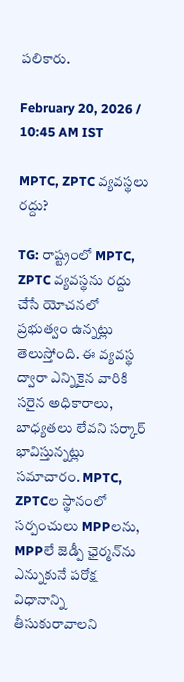పలికారు.

February 20, 2026 / 10:45 AM IST

MPTC, ZPTC వ్యవస్థలు రద్దు?

TG: రాష్ట్రంలో MPTC, ZPTC వ్యవస్థను రద్దు చేసే యోచనలో ప్రభుత్వం ఉన్నట్లు తెలుస్తోంది. ఈ వ్యవస్థ ద్వారా ఎన్నికైన వారికి సరైన అధికారాలు, బాధ్యతలు లేవని సర్కార్ భావిస్తున్నట్లు సమాచారం. MPTC, ZPTCల స్థానంలో సర్పంచులు MPPలను, MPPలే జెడ్పీ ఛైర్మన్‌ను ఎన్నుకునే పరోక్ష విధానాన్ని తీసుకురావాలని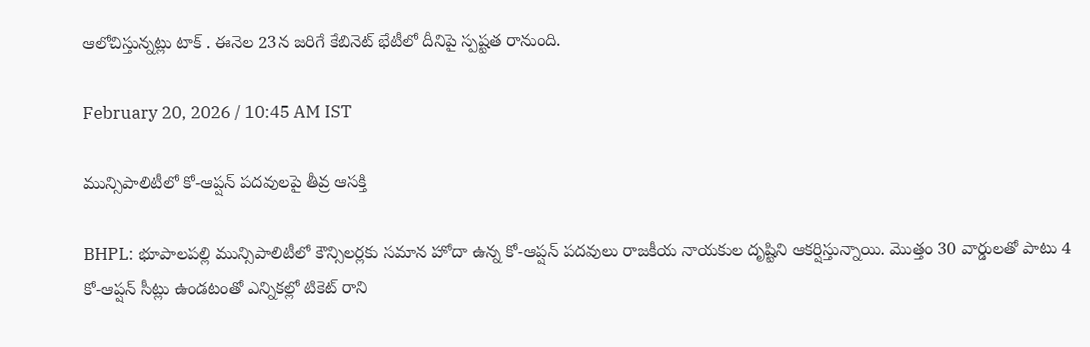ఆలోచిస్తున్నట్లు టాక్ . ఈనెల 23న జరిగే కేబినెట్ భేటీలో దీనిపై స్పష్టత రానుంది.

February 20, 2026 / 10:45 AM IST

మున్సిపాలిటీలో కో-ఆప్షన్ పదవులపై తీవ్ర ఆసక్తి

BHPL: భూపాలపల్లి మున్సిపాలిటీలో కౌన్సిలర్లకు సమాన హోదా ఉన్న కో-ఆప్షన్ పదవులు రాజకీయ నాయకుల దృష్టిని ఆకర్షిస్తున్నాయి. మొత్తం 30 వార్డులతో పాటు 4 కో-ఆప్షన్ సీట్లు ఉండటంతో ఎన్నికల్లో టికెట్ రాని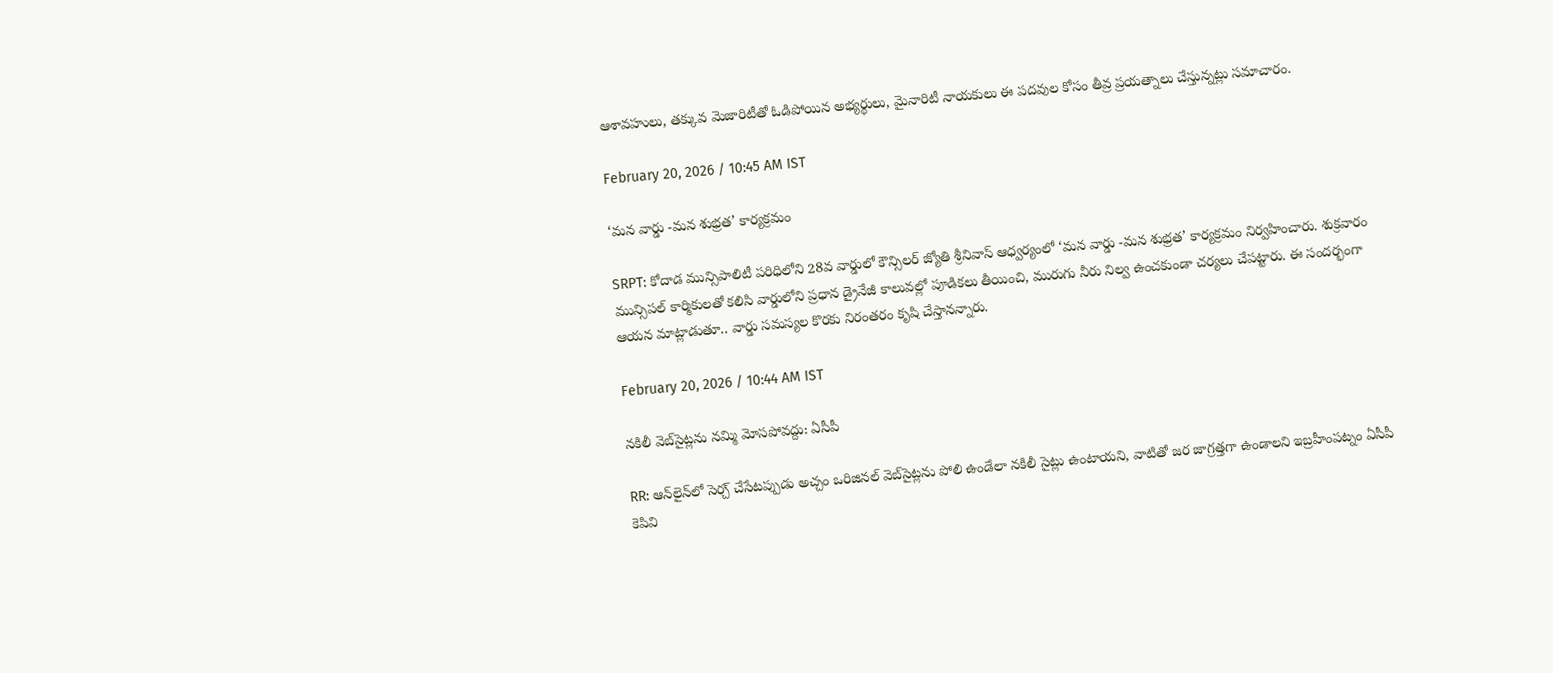ఆశావహులు, తక్కువ మెజారిటీతో ఓడిపోయిన అభ్యర్థులు, మైనారిటీ నాయకులు ఈ పదవుల కోసం తీవ్ర ప్రయత్నాలు చేస్తున్నట్లు సమాచారం.

February 20, 2026 / 10:45 AM IST

‘మన వార్డు -మన శుభ్రత’ కార్యక్రమం

SRPT: కోదాడ మున్సిపాలిటీ పరిధిలోని 28వ వార్డులో కౌన్సిలర్ జ్యోతి శ్రీనివాస్ ఆధ్వర్యంలో ‘మన వార్డు -మన శుభ్రత’ కార్యక్రమం నిర్వహించారు. శుక్రవారం మున్సిపల్ కార్మికులతో కలిసి వార్డులోని ప్రధాన డ్రైనేజీ కాలువల్లో పూడికలు తీయించి, మురుగు నీరు నిల్వ ఉంచకుండా చర్యలు చేపట్టారు. ఈ సందర్భంగా ఆయన మాట్లాడుతూ.. వార్డు సమస్యల కొరకు నిరంతరం కృషి చేస్తానన్నారు.

February 20, 2026 / 10:44 AM IST

నకిలీ వెబ్‌సైట్లను నమ్మి మోసపోవద్దు: ఏసీపీ

RR: ఆన్‌లైన్‌లో సెర్చ్‌ చేసేటప్పుడు అచ్చం ఒరిజినల్‌ వెబ్‌సైట్లను పోలి ఉండేలా నకిలీ సైట్లు ఉంటాయని, వాటితో జర జాగ్రత్తగా ఉండాలని ఇబ్రహీంపట్నం ఏసీపీ కెపివి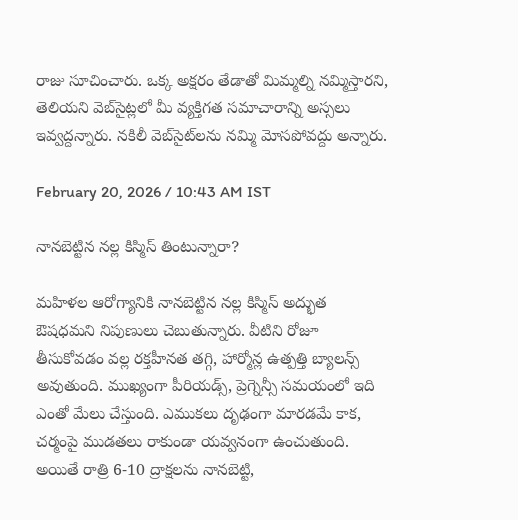రాజు సూచించారు. ఒక్క అక్షరం తేడాతో మిమ్మల్ని నమ్మిస్తారని, తెలియని వెబ్‌సైట్లలో మీ వ్యక్తిగత సమాచారాన్ని అస్సలు ఇవ్వద్దన్నారు. నకిలీ వెబ్‌సైట్‌లను నమ్మి మోసపోవద్దు అన్నారు.

February 20, 2026 / 10:43 AM IST

నానబెట్టిన నల్ల కిస్మిస్ తింటున్నారా?

మహిళల ఆరోగ్యానికి నానబెట్టిన నల్ల కిస్మిస్ అద్భుత ఔషధమని నిపుణులు చెబుతున్నారు. వీటిని రోజూ తీసుకోవడం వల్ల రక్తహీనత తగ్గి, హార్మోన్ల ఉత్పత్తి బ్యాలన్స్ అవుతుంది. ముఖ్యంగా పీరియడ్స్, ప్రెగ్నెన్సీ సమయంలో ఇది ఎంతో మేలు చేస్తుంది. ఎముకలు దృఢంగా మారడమే కాక, చర్మంపై ముడతలు రాకుండా యవ్వనంగా ఉంచుతుంది. అయితే రాత్రి 6-10 ద్రాక్షలను నానబెట్టి,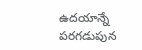ఉదయాన్నే పరగడుపున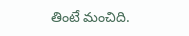తింటే మంచిది.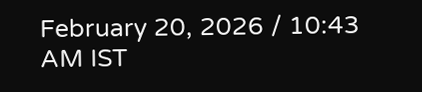February 20, 2026 / 10:43 AM IST